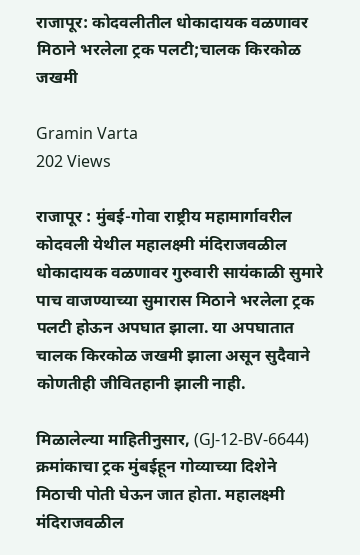राजापूर: कोदवलीतील धोकादायक वळणावर मिठाने भरलेला ट्रक पलटी;चालक किरकोळ जखमी

Gramin Varta
202 Views

राजापूर : मुंबई-गोवा राष्ट्रीय महामार्गावरील कोदवली येथील महालक्ष्मी मंदिराजवळील धोकादायक वळणावर गुरुवारी सायंकाळी सुमारे पाच वाजण्याच्या सुमारास मिठाने भरलेला ट्रक पलटी होऊन अपघात झाला. या अपघातात चालक किरकोळ जखमी झाला असून सुदैवाने कोणतीही जीवितहानी झाली नाही.

मिळालेल्या माहितीनुसार, (GJ-12-BV-6644) क्रमांकाचा ट्रक मुंबईहून गोव्याच्या दिशेने मिठाची पोती घेऊन जात होता. महालक्ष्मी मंदिराजवळील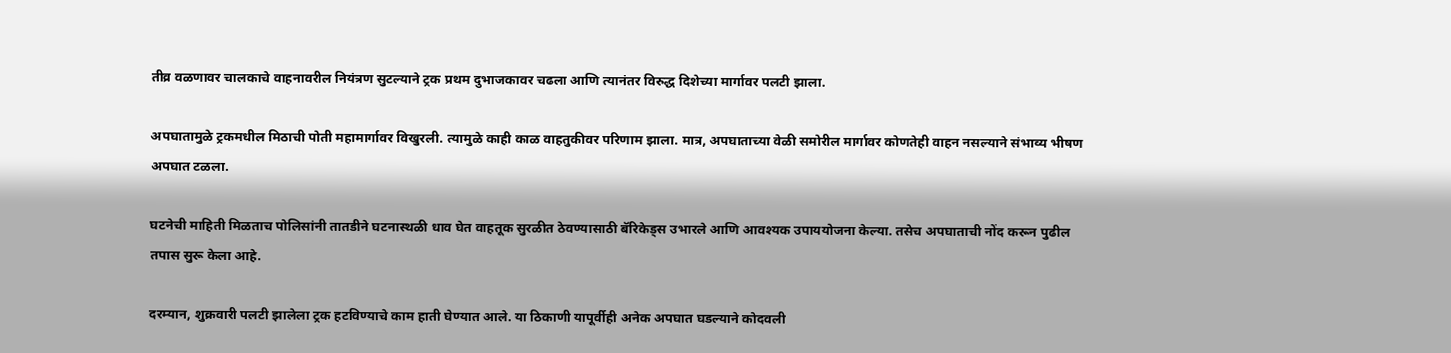तीव्र वळणावर चालकाचे वाहनावरील नियंत्रण सुटल्याने ट्रक प्रथम दुभाजकावर चढला आणि त्यानंतर विरुद्ध दिशेच्या मार्गावर पलटी झाला.

अपघातामुळे ट्रकमधील मिठाची पोती महामार्गावर विखुरली. त्यामुळे काही काळ वाहतुकीवर परिणाम झाला. मात्र, अपघाताच्या वेळी समोरील मार्गावर कोणतेही वाहन नसल्याने संभाव्य भीषण अपघात टळला.

घटनेची माहिती मिळताच पोलिसांनी तातडीने घटनास्थळी धाव घेत वाहतूक सुरळीत ठेवण्यासाठी बॅरिकेड्स उभारले आणि आवश्यक उपाययोजना केल्या. तसेच अपघाताची नोंद करून पुढील तपास सुरू केला आहे.

दरम्यान, शुक्रवारी पलटी झालेला ट्रक हटविण्याचे काम हाती घेण्यात आले. या ठिकाणी यापूर्वीही अनेक अपघात घडल्याने कोदवली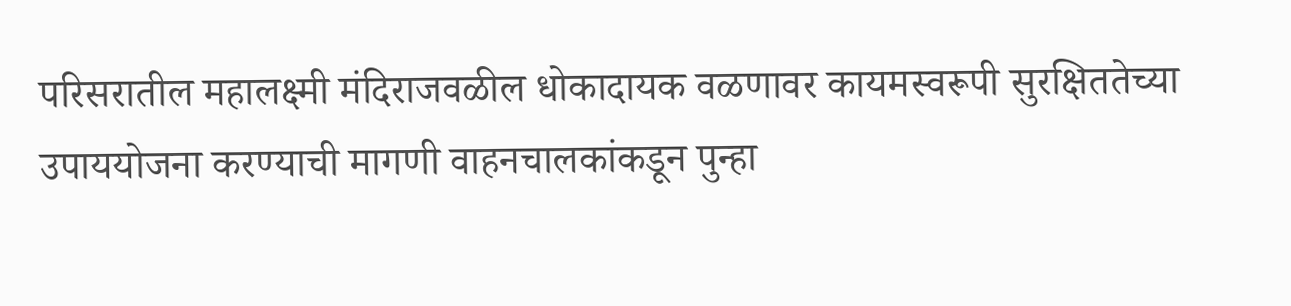परिसरातील महालक्ष्मी मंदिराजवळील धोकादायक वळणावर कायमस्वरूपी सुरक्षिततेच्या उपाययोजना करण्याची मागणी वाहनचालकांकडून पुन्हा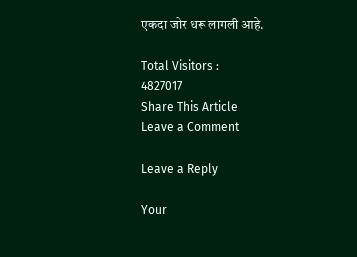एकदा जोर धरू लागली आहे.

Total Visitors :
4827017
Share This Article
Leave a Comment

Leave a Reply

Your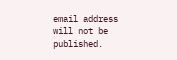email address will not be published.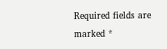Required fields are marked *